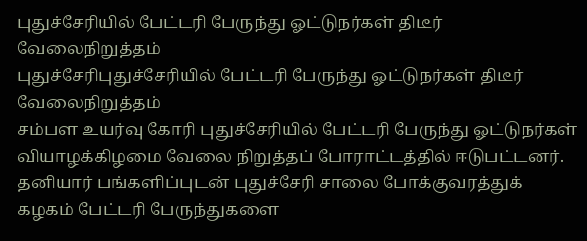புதுச்சேரியில் பேட்டரி பேருந்து ஓட்டுநர்கள் திடீர் வேலைநிறுத்தம்
புதுச்சேரிபுதுச்சேரியில் பேட்டரி பேருந்து ஓட்டுநர்கள் திடீர் வேலைநிறுத்தம்
சம்பள உயர்வு கோரி புதுச்சேரியில் பேட்டரி பேருந்து ஓட்டுநர்கள் வியாழக்கிழமை வேலை நிறுத்தப் போராட்டத்தில் ஈடுபட்டனர்.
தனியார் பங்களிப்புடன் புதுச்சேரி சாலை போக்குவரத்துக் கழகம் பேட்டரி பேருந்துகளை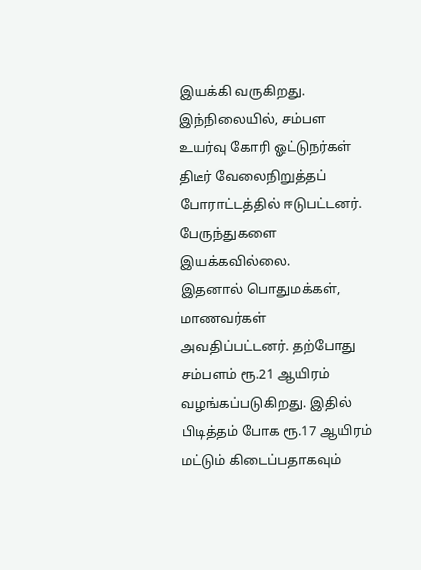இயக்கி வருகிறது. இந்நிலையில், சம்பள உயர்வு கோரி ஓட்டுநர்கள் திடீர் வேலைநிறுத்தப் போராட்டத்தில் ஈடுபட்டனர். பேருந்துகளை இயக்கவில்லை.
இதனால் பொதுமக்கள், மாணவர்கள் அவதிப்பட்டனர். தற்போது சம்பளம் ரூ.21 ஆயிரம் வழங்கப்படுகிறது. இதில் பிடித்தம் போக ரூ.17 ஆயிரம் மட்டும் கிடைப்பதாகவும்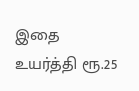இதை உயர்த்தி ரூ.25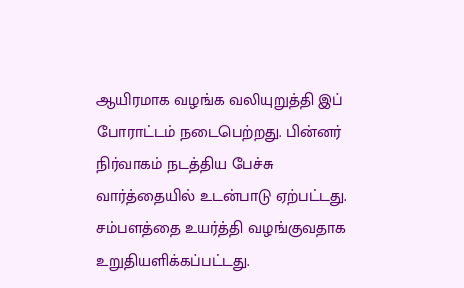ஆயிரமாக வழங்க வலியுறுத்தி இப் போராட்டம் நடைபெற்றது. பின்னர் நிர்வாகம் நடத்திய பேச்சு வார்த்தையில் உடன்பாடு ஏற்பட்டது.
சம்பளத்தை உயர்த்தி வழங்குவதாக உறுதியளிக்கப்பட்டது.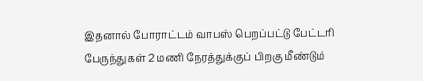இதனால் போராட்டம் வாபஸ் பெறப்பட்டு பேட்டரி பேருந்துகள் 2 மணி நேரத்துக்குப் பிறகு மீண்டும்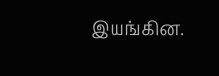இயங்கின.